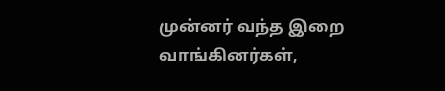முன்னர் வந்த இறை வாங்கினர்கள்,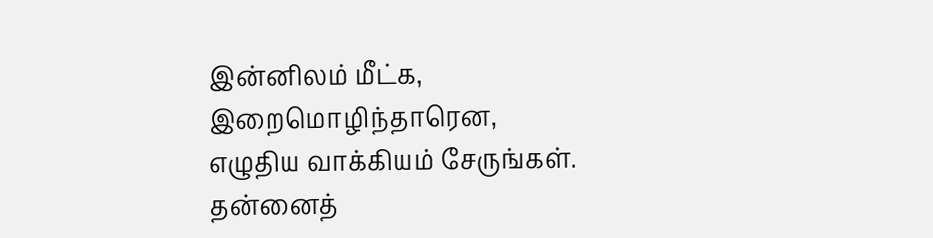இன்னிலம் மீட்க, இறைமொழிந்தாரென,
எழுதிய வாக்கியம் சேருங்கள்.
தன்னைத்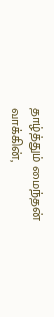தாழ்த்தும் மைந்தன் வாக்கின்,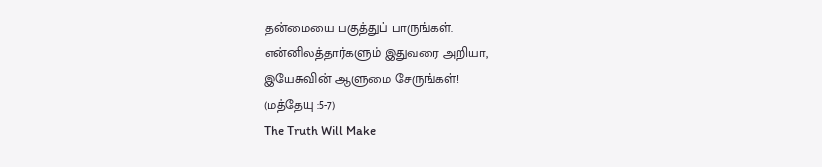தன்மையை பகுத்துப் பாருங்கள்.
என்னிலத்தார்களும் இதுவரை அறியா,
இயேசுவின் ஆளுமை சேருங்கள்!
(மத்தேயு :5-7)
The Truth Will Make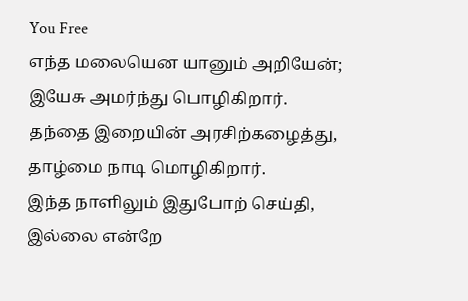You Free
எந்த மலையென யானும் அறியேன்;
இயேசு அமர்ந்து பொழிகிறார்.
தந்தை இறையின் அரசிற்கழைத்து,
தாழ்மை நாடி மொழிகிறார்.
இந்த நாளிலும் இதுபோற் செய்தி,
இல்லை என்றே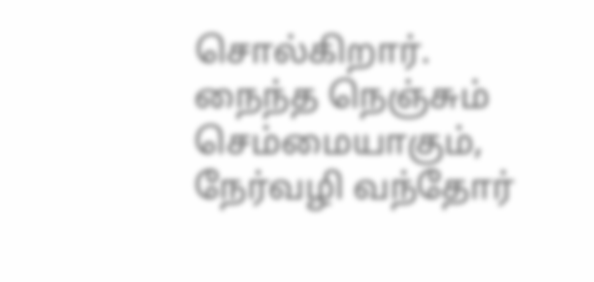சொல்கிறார்.
நைந்த நெஞ்சும் செம்மையாகும்,
நேர்வழி வந்தோர்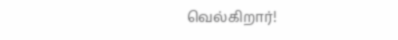வெல்கிறார்!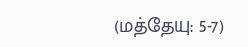(மத்தேயு: 5-7)